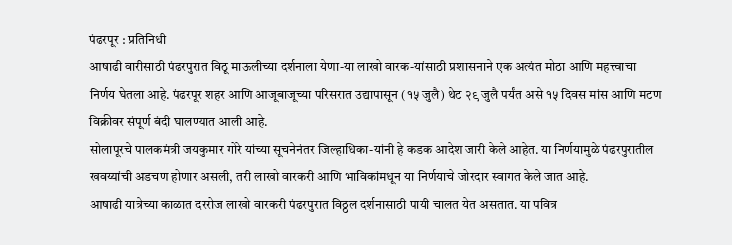पंढरपूर : प्रतिनिधी
आषाढी वारीसाठी पंढरपुरात विठू माऊलीच्या दर्शनाला येणा-या लाखो वारक-यांसाठी प्रशासनाने एक अत्यंत मोठा आणि महत्त्वाचा निर्णय घेतला आहे. पंढरपूर शहर आणि आजूबाजूच्या परिसरात उद्यापासून (१५ जुलै) थेट २९ जुलै पर्यंत असे १५ दिवस मांस आणि मटण विक्रीवर संपूर्ण बंदी घालण्यात आली आहे.
सोलापूरचे पालकमंत्री जयकुमार गोरे यांच्या सूचनेनंतर जिल्हाधिका-यांनी हे कडक आदेश जारी केले आहेत. या निर्णयामुळे पंढरपुरातील खवय्यांची अडचण होणार असली, तरी लाखो वारकरी आणि भाविकांमधून या निर्णयाचे जोरदार स्वागत केले जात आहे.
आषाढी यात्रेच्या काळात दररोज लाखो वारकरी पंढरपुरात विठ्ठल दर्शनासाठी पायी चालत येत असतात. या पवित्र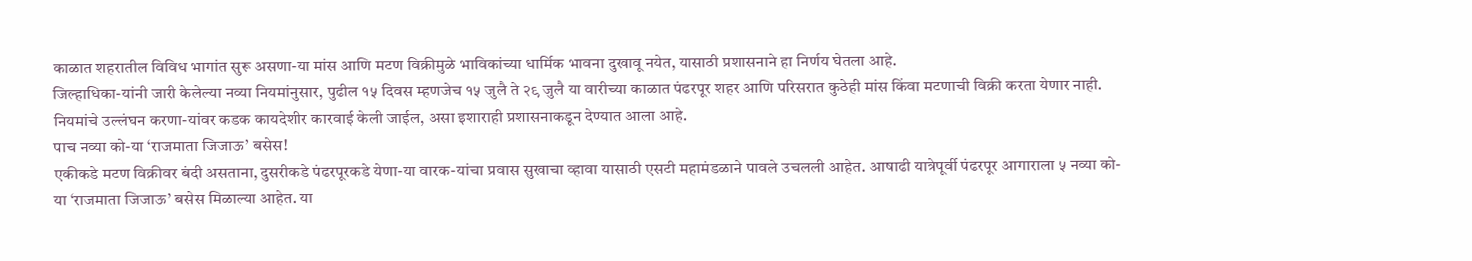काळात शहरातील विविध भागांत सुरू असणा-या मांस आणि मटण विक्रीमुळे भाविकांच्या धार्मिक भावना दुखावू नयेत, यासाठी प्रशासनाने हा निर्णय घेतला आहे.
जिल्हाधिका-यांनी जारी केलेल्या नव्या नियमांनुसार, पुढील १५ दिवस म्हणजेच १५ जुलै ते २९ जुलै या वारीच्या काळात पंढरपूर शहर आणि परिसरात कुठेही मांस किंवा मटणाची विक्री करता येणार नाही. नियमांचे उल्लंघन करणा-यांवर कडक कायदेशीर कारवाई केली जाईल, असा इशाराही प्रशासनाकडून देण्यात आला आहे.
पाच नव्या को-या ‘राजमाता जिजाऊ’ बसेस!
एकीकडे मटण विक्रीवर बंदी असताना, दुसरीकडे पंढरपूरकडे येणा-या वारक-यांचा प्रवास सुखाचा व्हावा यासाठी एसटी महामंडळाने पावले उचलली आहेत. आषाढी यात्रेपूर्वी पंढरपूर आगाराला ५ नव्या को-या ‘राजमाता जिजाऊ’ बसेस मिळाल्या आहेत. या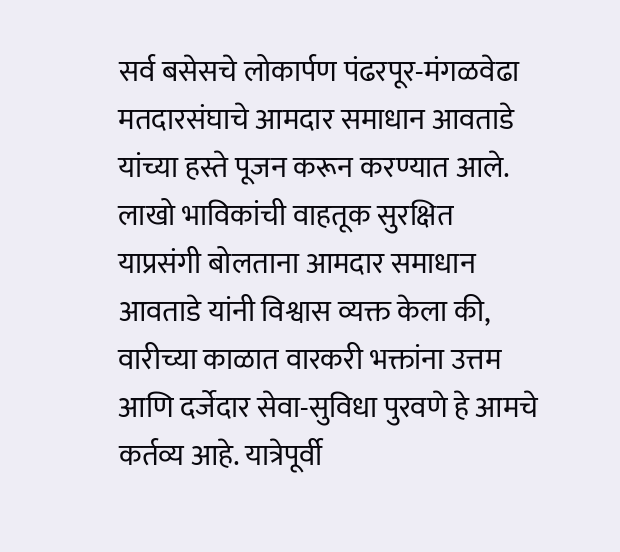सर्व बसेसचे लोकार्पण पंढरपूर-मंगळवेढा मतदारसंघाचे आमदार समाधान आवताडे यांच्या हस्ते पूजन करून करण्यात आले.
लाखो भाविकांची वाहतूक सुरक्षित
याप्रसंगी बोलताना आमदार समाधान आवताडे यांनी विश्वास व्यक्त केला की, वारीच्या काळात वारकरी भक्तांना उत्तम आणि दर्जेदार सेवा-सुविधा पुरवणे हे आमचे कर्तव्य आहे. यात्रेपूर्वी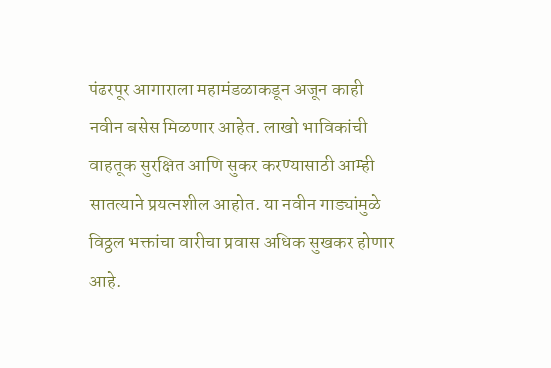पंढरपूर आगाराला महामंडळाकडून अजून काही नवीन बसेस मिळणार आहेत. लाखो भाविकांची वाहतूक सुरक्षित आणि सुकर करण्यासाठी आम्ही सातत्याने प्रयत्नशील आहोत. या नवीन गाड्यांमुळे विठ्ठल भक्तांचा वारीचा प्रवास अधिक सुखकर होणार आहे.